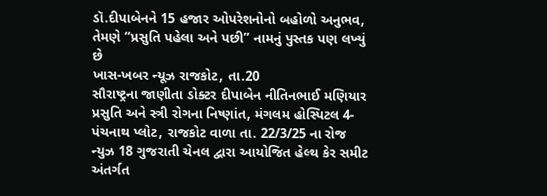ડૉ.દીપાબેનને 15 હજાર ઓપરેશનોનો બહોળો અનુભવ, તેમણે “પ્રસુતિ પહેલા અને પછી” નામનું પુસ્તક પણ લખ્યું છે
ખાસ-ખબર ન્યૂઝ રાજકોટ, તા.20
સૌરાષ્ટ્રના જાણીતા ડોક્ટર દીપાબેન નીતિનભાઈ મણિયાર પ્રસુતિ અને સ્ત્રી રોગના નિષ્ણાંત, મંગલમ હોસ્પિટલ 4-પંચનાથ પ્લોટ, રાજકોટ વાળા તા. 22/3/25 ના રોજ ન્યુઝ 18 ગુજરાતી ચેનલ દ્વારા આયોજિત હેલ્થ કેર સમીટ અંતર્ગત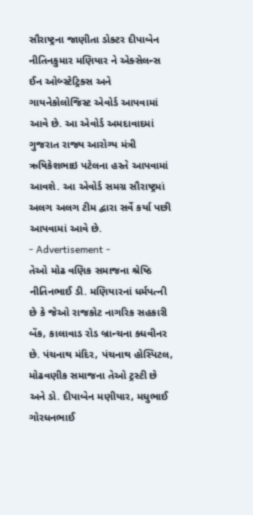સૌરાષ્ટ્રના જાણીતા ડોક્ટર દીપાબેન નીતિનકુમાર મણિયાર ને એક્સેલન્સ ઈન ઓબ્સ્ટેટ્રિક્સ અને ગાયનેકોલોજિસ્ટ એવોર્ડ આપવામાં આવે છે. આ એવોર્ડ અમદાવાદમાં ગુજરાત રાજ્ય આરોગ્ય મંત્રી ઋષિકેશભાઇ પટેલના હસ્તે આપવામાં આવશે. આ એવોર્ડ સમગ્ર સૌરાષ્ટ્રમાં અલગ અલગ ટીમ દ્વારા સર્વે કર્યા પછી આપવામાં આવે છે.
- Advertisement -
તેઓ મોઢ વણિક સમાજના શ્રેષ્ઠિ નીતિનભાઈ ડી. મણિયારનાં ધર્મપત્ની છે કે જેઓ રાજકોટ નાગરિક સહકારી બેંક, કાલાવાડ રોડ બ્રાન્ચના ક્ધવીનર છે. પંચનાથ મંદિર, પંચનાથ હોસ્પિટલ, મોઢવણીક સમાજના તેઓ ટ્રસ્ટી છે અને ડો. દીપાબેન મણીયાર, મધુભાઈ ગોરધનભાઈ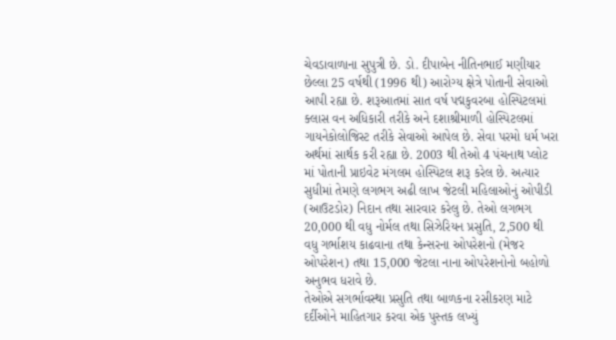ચેવડાવાળાના સુપુત્રી છે. ડો. દીપાબેન નીતિનભાઈ મણીયાર છેલ્લા 25 વર્ષથી (1996 થી) આરોગ્ય ક્ષેત્રે પોતાની સેવાઓ આપી રહ્યા છે. શરૂઆતમાં સાત વર્ષ પદ્મકુવરબા હોસ્પિટલમાં ક્લાસ વન અધિકારી તરીકે અને દશાશ્રીમાળી હોસ્પિટલમાં ગાયનેકોલોજિસ્ટ તરીકે સેવાઓ આપેલ છે. સેવા પરમો ધર્મ ખરા અર્થમાં સાર્થક કરી રહ્યા છે. 2003 થી તેઓ 4 પંચનાથ પ્લોટ માં પોતાની પ્રાઇવેટ મંગલમ હોસ્પિટલ શરૂ કરેલ છે. અત્યાર સુધીમાં તેમણે લગભગ અઢી લાખ જેટલી મહિલાઓનું ઓપીડી (આઉટડોર) નિદાન તથા સારવાર કરેલુ છે. તેઓ લગભગ 20,000 થી વધુ નોર્મલ તથા સિઝેરિયન પ્રસુતિ, 2,500 થી વધુ ગર્ભાશય કાઢવાના તથા કેન્સરના ઓપરેશનો (મેજર ઓપરેશન) તથા 15,000 જેટલા નાના ઓપરેશનોનો બહોળો અનુભવ ધરાવે છે.
તેઓએ સગર્ભાવસ્થા પ્રસુતિ તથા બાળકના રસીકરણ માટે દર્દીઓને માહિતગાર કરવા એક પુસ્તક લખ્યું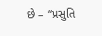છે – “પ્રસુતિ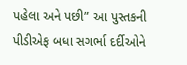પહેલા અને પછી” આ પુસ્તકની પીડીએફ બધા સગર્ભા દર્દીઓને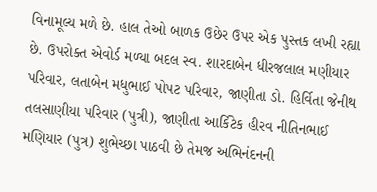વિનામૂલ્ય મળે છે. હાલ તેઓ બાળક ઉછેર ઉપર એક પુસ્તક લખી રહ્યા છે. ઉપરોક્ત એવોર્ડ મળ્યા બદલ સ્વ. શારદાબેન ધીરજલાલ મણીયાર પરિવાર, લતાબેન મધુભાઈ પોપટ પરિવાર, જાણીતા ડો. હિર્વિતા જેનીથ તલસાણીયા પરિવાર (પુત્રી), જાણીતા આર્કિટેક હીરવ નીતિનભાઈ મણિયાર (પુત્ર) શુભેચ્છા પાઠવી છે તેમજ અભિનંદનની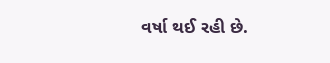વર્ષા થઈ રહી છે.